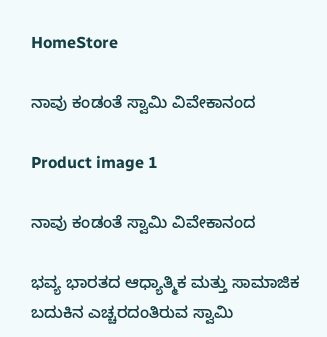HomeStore

ನಾವು ಕಂಡಂತೆ ಸ್ವಾಮಿ ವಿವೇಕಾನಂದ

Product image 1

ನಾವು ಕಂಡಂತೆ ಸ್ವಾಮಿ ವಿವೇಕಾನಂದ

ಭವ್ಯ ಭಾರತದ ಆಧ್ಯಾತ್ಮಿಕ ಮತ್ತು ಸಾಮಾಜಿಕ ಬದುಕಿನ ಎಚ್ಚರದಂತಿರುವ ಸ್ವಾಮಿ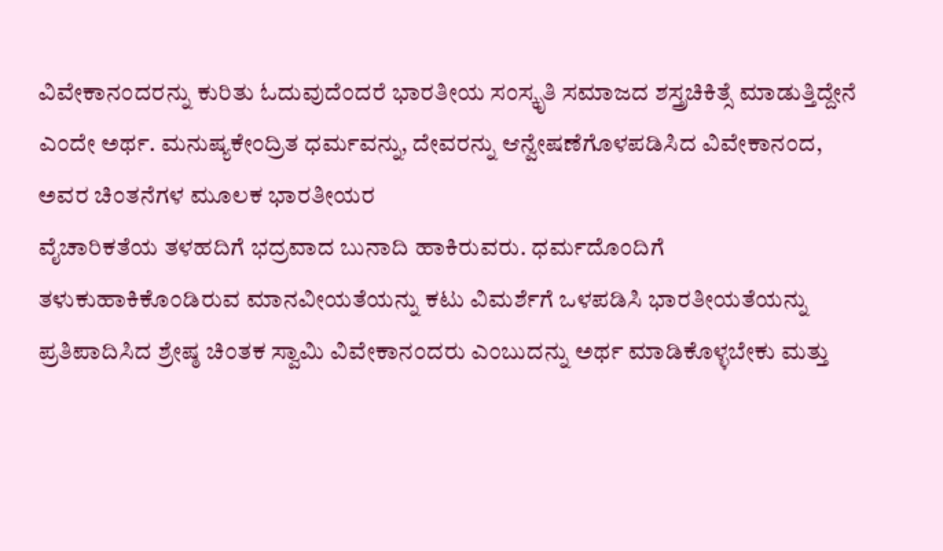ವಿವೇಕಾನಂದರನ್ನು ಕುರಿತು ಓದುವುದೆಂದರೆ ಭಾರತೀಯ ಸಂಸ್ಕೃತಿ ಸಮಾಜದ ಶಸ್ತ್ರಚಿಕಿತ್ಸೆ ಮಾಡುತ್ತಿದ್ದೇನೆ ಎಂದೇ ಅರ್ಥ. ಮನುಷ್ಯಕೇಂದ್ರಿತ ಧರ್ಮವನ್ನು, ದೇವರನ್ನು ಆನ್ವೇಷಣೆಗೊಳಪಡಿಸಿದ ವಿವೇಕಾನಂದ, ಅವರ ಚಿಂತನೆಗಳ ಮೂಲಕ ಭಾರತೀಯರ
ವೈಚಾರಿಕತೆಯ ತಳಹದಿಗೆ ಭದ್ರವಾದ ಬುನಾದಿ ಹಾಕಿರುವರು. ಧರ್ಮದೊಂದಿಗೆ ತಳುಕುಹಾಕಿಕೊಂಡಿರುವ ಮಾನವೀಯತೆಯನ್ನು ಕಟು ವಿಮರ್ಶೆಗೆ ಒಳಪಡಿಸಿ ಭಾರತೀಯತೆಯನ್ನು ಪ್ರತಿಪಾದಿಸಿದ ಶ್ರೇಷ್ಠ ಚಿಂತಕ ಸ್ವಾಮಿ ವಿವೇಕಾನಂದರು ಎಂಬುದನ್ನು ಅರ್ಥ ಮಾಡಿಕೊಳ್ಳಬೇಕು ಮತ್ತು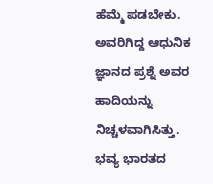ಹೆಮ್ಮೆ ಪಡಬೇಕು. ಅವರಿಗಿದ್ದ ಆಧುನಿಕ ಜ್ಞಾನದ ಪ್ರಶ್ನೆ ಅವರ ಹಾದಿಯನ್ನು ನಿಚ್ಚಳವಾಗಿಸಿತ್ತು.
ಭವ್ಯ ಭಾರತದ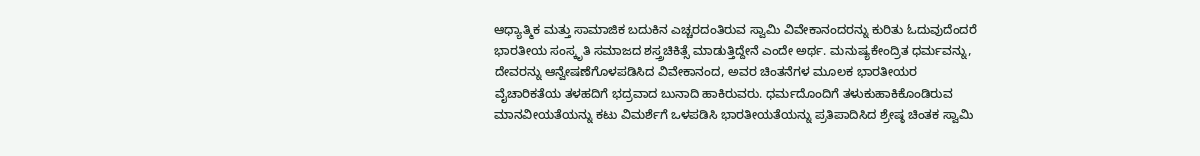ಆಧ್ಯಾತ್ಮಿಕ ಮತ್ತು ಸಾಮಾಜಿಕ ಬದುಕಿನ ಎಚ್ಚರದಂತಿರುವ ಸ್ವಾಮಿ ವಿವೇಕಾನಂದರನ್ನು ಕುರಿತು ಓದುವುದೆಂದರೆ ಭಾರತೀಯ ಸಂಸ್ಕೃತಿ ಸಮಾಜದ ಶಸ್ತ್ರಚಿಕಿತ್ಸೆ ಮಾಡುತ್ತಿದ್ದೇನೆ ಎಂದೇ ಅರ್ಥ. ಮನುಷ್ಯಕೇಂದ್ರಿತ ಧರ್ಮವನ್ನು, ದೇವರನ್ನು ಆನ್ವೇಷಣೆಗೊಳಪಡಿಸಿದ ವಿವೇಕಾನಂದ, ಅವರ ಚಿಂತನೆಗಳ ಮೂಲಕ ಭಾರತೀಯರ
ವೈಚಾರಿಕತೆಯ ತಳಹದಿಗೆ ಭದ್ರವಾದ ಬುನಾದಿ ಹಾಕಿರುವರು. ಧರ್ಮದೊಂದಿಗೆ ತಳುಕುಹಾಕಿಕೊಂಡಿರುವ ಮಾನವೀಯತೆಯನ್ನು ಕಟು ವಿಮರ್ಶೆಗೆ ಒಳಪಡಿಸಿ ಭಾರತೀಯತೆಯನ್ನು ಪ್ರತಿಪಾದಿಸಿದ ಶ್ರೇಷ್ಠ ಚಿಂತಕ ಸ್ವಾಮಿ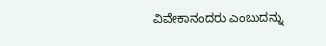ವಿವೇಕಾನಂದರು ಎಂಬುದನ್ನು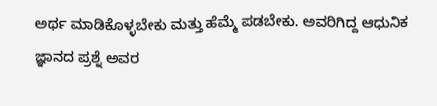ಅರ್ಥ ಮಾಡಿಕೊಳ್ಳಬೇಕು ಮತ್ತು ಹೆಮ್ಮೆ ಪಡಬೇಕು. ಅವರಿಗಿದ್ದ ಆಧುನಿಕ ಜ್ಞಾನದ ಪ್ರಶ್ನೆ ಅವರ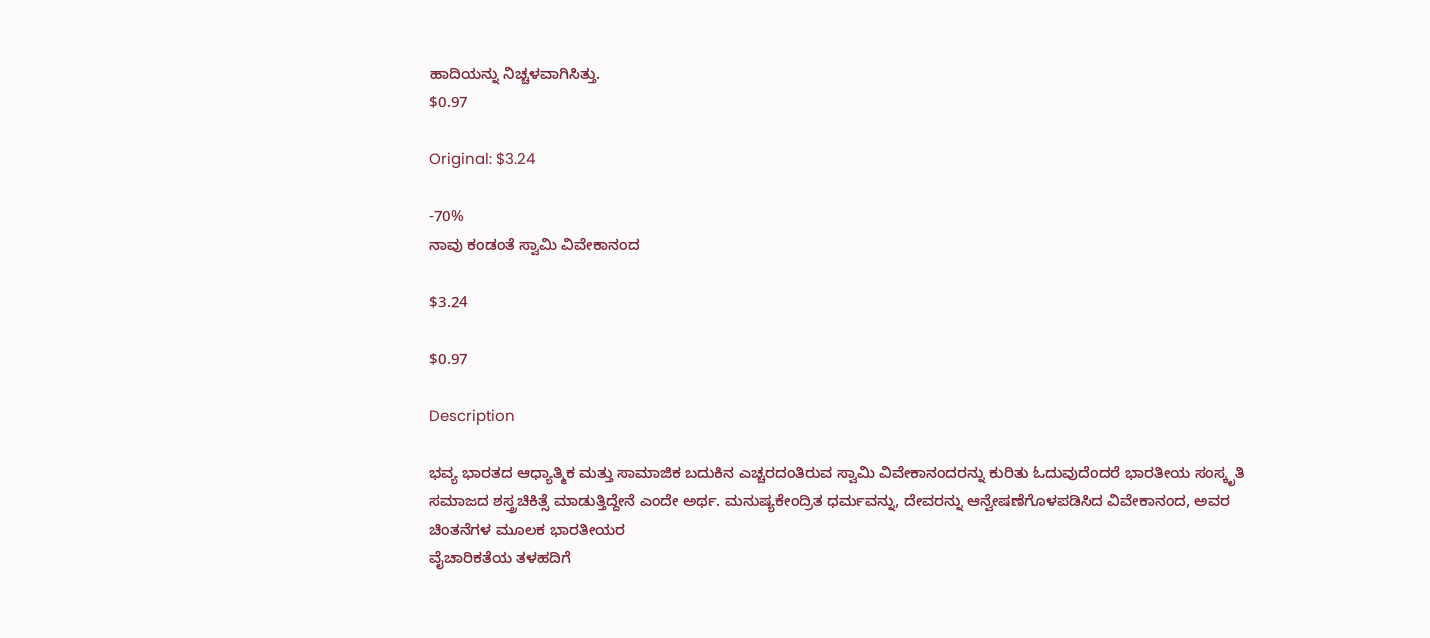ಹಾದಿಯನ್ನು ನಿಚ್ಚಳವಾಗಿಸಿತ್ತು.
$0.97

Original: $3.24

-70%
ನಾವು ಕಂಡಂತೆ ಸ್ವಾಮಿ ವಿವೇಕಾನಂದ

$3.24

$0.97

Description

ಭವ್ಯ ಭಾರತದ ಆಧ್ಯಾತ್ಮಿಕ ಮತ್ತು ಸಾಮಾಜಿಕ ಬದುಕಿನ ಎಚ್ಚರದಂತಿರುವ ಸ್ವಾಮಿ ವಿವೇಕಾನಂದರನ್ನು ಕುರಿತು ಓದುವುದೆಂದರೆ ಭಾರತೀಯ ಸಂಸ್ಕೃತಿ ಸಮಾಜದ ಶಸ್ತ್ರಚಿಕಿತ್ಸೆ ಮಾಡುತ್ತಿದ್ದೇನೆ ಎಂದೇ ಅರ್ಥ. ಮನುಷ್ಯಕೇಂದ್ರಿತ ಧರ್ಮವನ್ನು, ದೇವರನ್ನು ಆನ್ವೇಷಣೆಗೊಳಪಡಿಸಿದ ವಿವೇಕಾನಂದ, ಅವರ ಚಿಂತನೆಗಳ ಮೂಲಕ ಭಾರತೀಯರ
ವೈಚಾರಿಕತೆಯ ತಳಹದಿಗೆ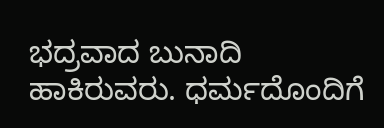ಭದ್ರವಾದ ಬುನಾದಿ ಹಾಕಿರುವರು. ಧರ್ಮದೊಂದಿಗೆ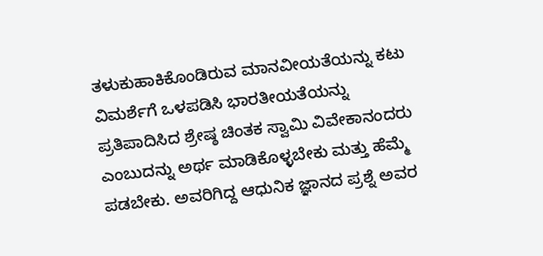ತಳುಕುಹಾಕಿಕೊಂಡಿರುವ ಮಾನವೀಯತೆಯನ್ನು ಕಟು ವಿಮರ್ಶೆಗೆ ಒಳಪಡಿಸಿ ಭಾರತೀಯತೆಯನ್ನು ಪ್ರತಿಪಾದಿಸಿದ ಶ್ರೇಷ್ಠ ಚಿಂತಕ ಸ್ವಾಮಿ ವಿವೇಕಾನಂದರು ಎಂಬುದನ್ನು ಅರ್ಥ ಮಾಡಿಕೊಳ್ಳಬೇಕು ಮತ್ತು ಹೆಮ್ಮೆ ಪಡಬೇಕು. ಅವರಿಗಿದ್ದ ಆಧುನಿಕ ಜ್ಞಾನದ ಪ್ರಶ್ನೆ ಅವರ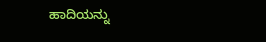ಹಾದಿಯನ್ನು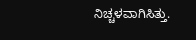ನಿಚ್ಚಳವಾಗಿಸಿತ್ತು.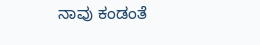ನಾವು ಕಂಡಂತೆ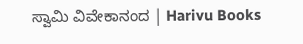ಸ್ವಾಮಿ ವಿವೇಕಾನಂದ | Harivu Books